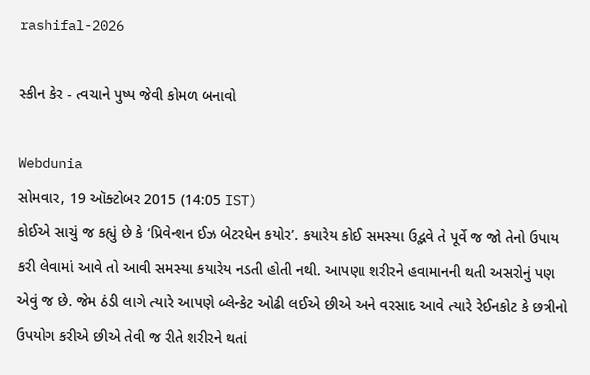rashifal-2026

સ્કીન કેર - ત્વચાને પુષ્પ જેવી કોમળ બનાવો

Webdunia
સોમવાર, 19 ઑક્ટોબર 2015 (14:05 IST)
કોઈએ સાચું જ કહ્યું છે કે ‘પ્રિવેન્શન ઈઝ બેટરધેન કયોર’. કયારેય કોઈ સમસ્યા ઉદ્ભવે તે પૂર્વે જ જો તેનો ઉપાય કરી લેવામાં આવે તો આવી સમસ્યા કયારેય નડતી હોતી નથી. આપણા શરીરને હવામાનની થતી અસરોનું પણ એવું જ છે. જેમ ઠંડી લાગે ત્યારે આપણે બ્લેન્કેટ ઓઢી લઈએ છીએ અને વરસાદ આવે ત્યારે રેઈનકોટ કે છત્રીનો ઉપયોગ કરીએ છીએ તેવી જ રીતે શરીરને થતાં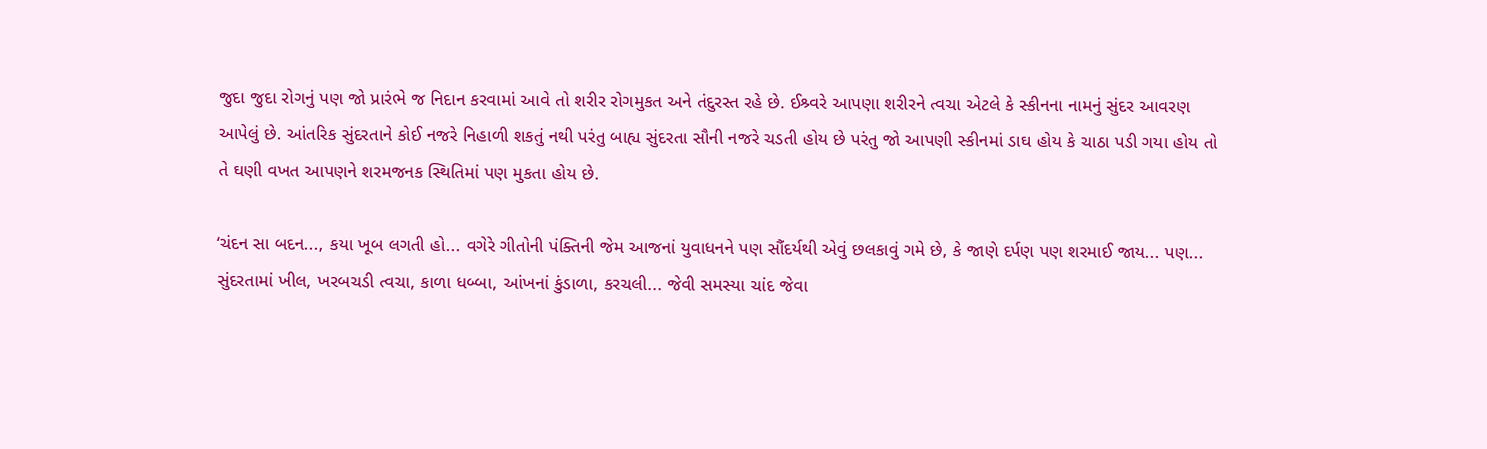જુદા જુદા રોગનું પણ જો પ્રારંભે જ નિદાન કરવામાં આવે તો શરીર રોગમુકત અને તંદુરસ્ત રહે છે. ઈશ્ર્વરે આપણા શરીરને ત્વચા એટલે કે સ્કીનના નામનું સુંદર આવરણ આપેલું છે. આંતરિક સુંદરતાને કોઈ નજરે નિહાળી શકતું નથી પરંતુ બાહ્ય સુંદરતા સૌની નજરે ચડતી હોય છે પરંતુ જો આપણી સ્કીનમાં ડાઘ હોય કે ચાઠા પડી ગયા હોય તો તે ઘણી વખત આપણને શરમજનક સ્થિતિમાં પણ મુકતા હોય છે.

‘ચંદન સા બદન..., કયા ખૂબ લગતી હો... વગેરે ગીતોની પંક્તિની જેમ આજનાં યુવાધનને પણ સૌંદર્યથી એવું છલકાવું ગમે છે, કે જાણે દર્પણ પણ શરમાઈ જાય... પણ... સુંદરતામાં ખીલ, ખરબચડી ત્વચા, કાળા ધબ્બા, આંખનાં કુંડાળા, કરચલી... જેવી સમસ્યા ચાંદ જેવા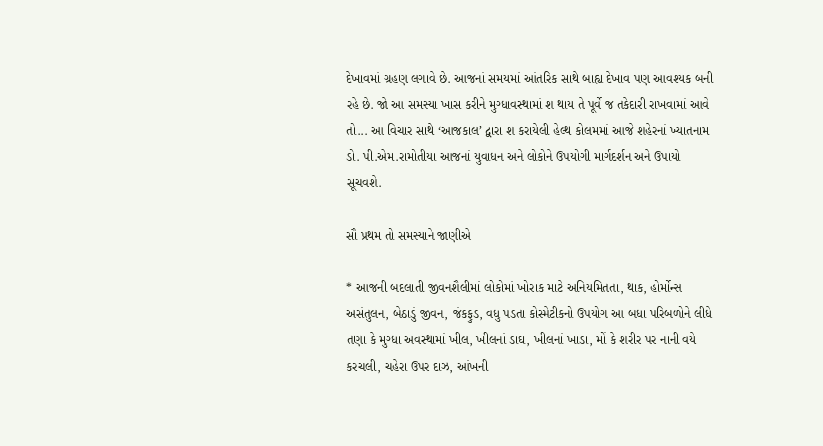દેખાવમાં ગ્રહણ લગાવે છે. આજનાં સમયમાં આંતરિક સાથે બાહ્ય દેખાવ પણ આવશ્યક બની રહે છે. જો આ સમસ્યા ખાસ કરીને મુગ્ધાવસ્થામાં શ થાય તે પૂર્વે જ તકેદારી રાખવામાં આવે તો... આ વિચાર સાથે ‘આજકાલ’ દ્વારા શ કરાયેલી હેલ્થ કોલમમાં આજે શહેરનાં ખ્યાતનામ ડો. પી.એમ.રામોતીયા આજનાં યુવાધન અને લોકોને ઉપયોગી માર્ગદર્શન અને ઉપાયો સૂચવશે.

સૌ પ્રથમ તો સમસ્યાને જાણીએ

* આજની બદલાતી જીવનશૈલીમાં લોકોમાં ખોરાક માટે અનિયમિતતા, થાક, હોર્મોન્સ અસંતુલન, બેઠાડું જીવન, જંકફુડ, વધુ પડતા કોસ્મેટીકનો ઉપયોગ આ બધા પરિબળોને લીધે તણા કે મુગ્ધા અવસ્થામાં ખીલ, ખીલનાં ડાઘ, ખીલનાં ખાડા, મોં કે શરીર પર નાની વયે કરચલી, ચહેરા ઉપર દાઝ, આંખની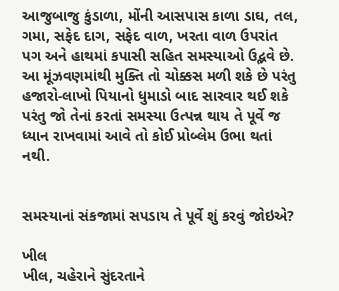આજુબાજુ કુંડાળા, મોંની આસપાસ કાળા ડાઘ, તલ, ગમા, સફેદ દાગ, સફેદ વાળ, ખરતા વાળ ઉપરાંત પગ અને હાથમાં કપાસી સહિત સમસ્યાઓ ઉદ્ભવે છે. આ મૂંઝવણમાંથી મુક્તિ તો ચોક્કસ મળી શકે છે પરંતુ હજારો-લાખો પિયાનો ધુમાડો બાદ સારવાર થઈ શકે પરંતુ જો તેનાં કરતાં સમસ્યા ઉત્પન્ન થાય તે પૂર્વે જ ધ્યાન રાખવામાં આવે તો કોઈ પ્રોબ્લેમ ઉભા થતાં નથી.


સમસ્યાનાં સંકજામાં સપડાય તે પૂર્વે શું કરવું જોઇએ?

ખીલ
ખીલ, ચહેરાને સુંદરતાને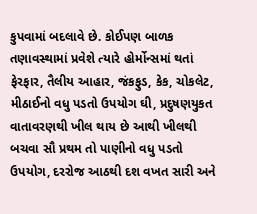કુપવામાં બદલાવે છે. કોઈપણ બાળક તણાવસ્થામાં પ્રવેશે ત્યારે હોર્મોન્સમાં થતાં ફેરફાર, તૈલીય આહાર, જંકફુડ, કેક, ચોકલેટ, મીઠાઈનો વધુ પડતો ઉપયોગ ઘી, પ્રદુષણયુકત વાતાવરણથી ખીલ થાય છે આથી ખીલથી બચવા સૌ પ્રથમ તો પાણીનો વધુ પડતો ઉપયોગ, દરરોજ આઠથી દશ વખત સારી અને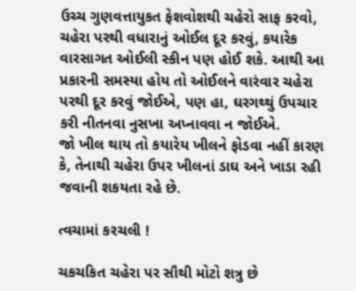ઉચ્ચ ગુણવત્તાયુકત ફેશવોશથી ચહેરો સાફ કરવો, ચહેરા પરથી વધારાનું ઓઈલ દૂર કરવું, કયારેક વારસાગત ઓઈલી સ્કીન પણ હોઈ શકે. આથી આ પ્રકારની સમસ્યા હોય તો ઓઈલને વારંવાર ચહેરા પરથી દૂર કરવું જોઈએ, પણ હા, ઘરગથ્થું ઉપચાર કરી નીતનવા નુસખા અપ્નાવવા ન જોઈએ.
જો ખીલ થાય તો કયારેય ખીલને ફોડવા નહીં કારણ કે, તેનાથી ચહેરા ઉપર ખીલનાં ડાઘ અને ખાડા રહી જવાની શકયતા રહે છે.

ત્વચામાં કરચલી !

ચકચકિત ચહેરા પર સૌથી મોટો શત્રુ છે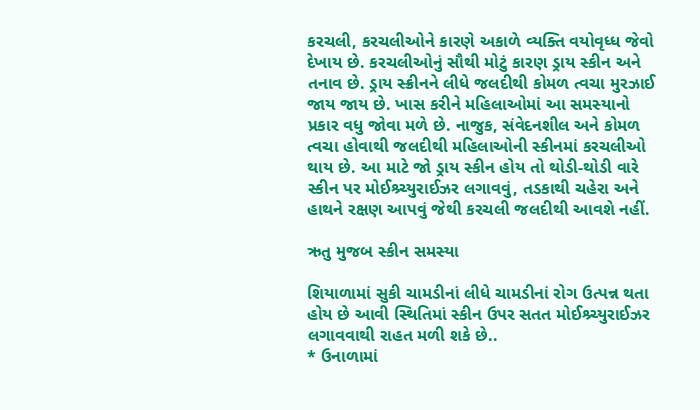કરચલી, કરચલીઓને કારણે અકાળે વ્યક્તિ વયોવૃધ્ધ જેવો દેખાય છે. કરચલીઓનું સૌથી મોટું કારણ ડ્રાય સ્કીન અને તનાવ છે. ડ્રાય સ્ક્રીનને લીધે જલદીથી કોમળ ત્વચા મુરઝાઈ જાય જાય છે. ખાસ કરીને મહિલાઓમાં આ સમસ્યાનો પ્રકાર વધુ જોવા મળે છે. નાજુક, સંવેદનશીલ અને કોમળ ત્વચા હોવાથી જલદીથી મહિલાઓની સ્કીનમાં કરચલીઓ થાય છે. આ માટે જો ડ્રાય સ્કીન હોય તો થોડી-થોડી વારે સ્કીન પર મોઈશ્ર્ચ્યુરાઈઝર લગાવવું, તડકાથી ચહેરા અને હાથને રક્ષણ આપવું જેથી કરચલી જલદીથી આવશે નહીં.

ઋતુ મુજબ સ્કીન સમસ્યા

શિયાળામાં સુકી ચામડીનાં લીધે ચામડીનાં રોગ ઉત્પન્ન થતા હોય છે આવી સ્થિતિમાં સ્કીન ઉપર સતત મોઈશ્ર્ચ્યુરાઈઝર લગાવવાથી રાહત મળી શકે છે..
* ઉનાળામાં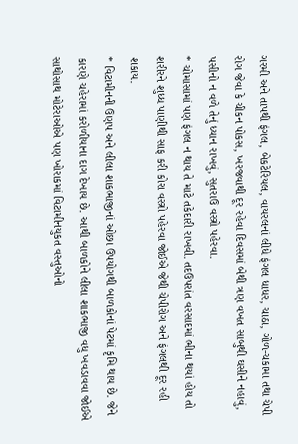ગરમી અને તાપથી ફંગલ, બેકટેરિયલ, વાયરલનાં લીધે ફંગલ ધાધર, ચાઠા, ગોળ-ચકામા તથા ચેપી રોગ જેવા કે ચીકન પોકસ, ખરજવાથી દૂર રહેવા દિવસમાં બેથી ત્રણ વખત સાબુથી ઘસીને નહાવું, પસીનો ન વળે તેનું ધ્યાન રાખવું, સુતરાઉ વસ્ત્રો પહેરવા.
* ચોમાસામાં પણ ફંગલ ન થાય તે માટે તકેદારી રાખવી. તદઉપરાંત વરસાદમાં ભીના થયાં હોય તો શરીરને શુધ્ધ પાણીથી સાફ કરી કોરા વસ્ત્રો પહેરવા જોઈએ જેથી ચેપીરોગ અને ફંગલથી દૂર રહી શકાય.
* વિટામીનની ઉણપ અને લીલા શાકભાજીનાં ઓછા ઉપયોગથી બાળકોનાં પેટમાં કૃમિ થાય છે. જેને કારણે ચહેરામાં કરોળીયાના દાગ દેખાય છે. આથી બાળકોને લીલા શાકભાજી વધુ ખવડાવવા જોઈએ સાથોસાથ મોટેરાઓએ પણ ખોરાકમાં વિટામીનયુકત વસ્તુઓનો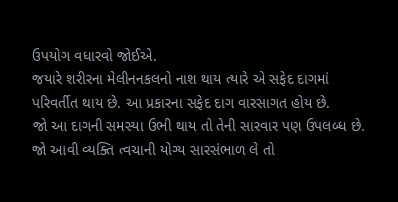ઉપયોગ વધારવો જોઈએ.
જયારે શરીરના મેલીનનકલનો નાશ થાય ત્યારે એ સફેદ દાગમાં પરિવર્તીત થાય છે. આ પ્રકારના સફેદ દાગ વારસાગત હોય છે.
જો આ દાગની સમસ્યા ઉભી થાય તો તેની સારવાર પણ ઉપલબ્ધ છે. જો આવી વ્યક્તિ ત્વચાની યોગ્ય સારસંભાળ લે તો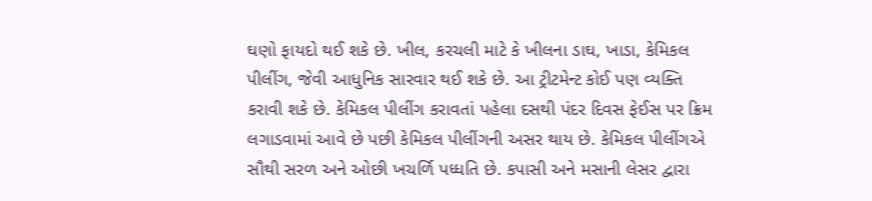ઘણો ફાયદો થઈ શકે છે. ખીલ, કરચલી માટે કે ખીલના ડાઘ, ખાડા, કેમિકલ પીલીંગ, જેવી આધુનિક સારવાર થઈ શકે છે. આ ટ્રીટમેન્ટ કોઈ પણ વ્યક્તિ કરાવી શકે છે. કેમિકલ પીલીંગ કરાવતાં પહેલા દસથી પંદર દિવસ ફેઈસ પર ક્રિમ લગાડવામાં આવે છે પછી કેમિકલ પીલીંગની અસર થાય છે. કેમિકલ પીલીંગએ સૌથી સરળ અને ઓછી ખચર્ળિ પધ્ધતિ છે. કપાસી અને મસાની લેસર દ્વારા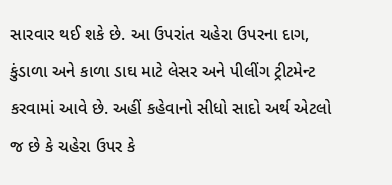સારવાર થઈ શકે છે. આ ઉપરાંત ચહેરા ઉપરના દાગ, કુંડાળા અને કાળા ડાઘ માટે લેસર અને પીલીંગ ટ્રીટમેન્ટ કરવામાં આવે છે. અહીં કહેવાનો સીધો સાદો અર્થ એટલો જ છે કે ચહેરા ઉપર કે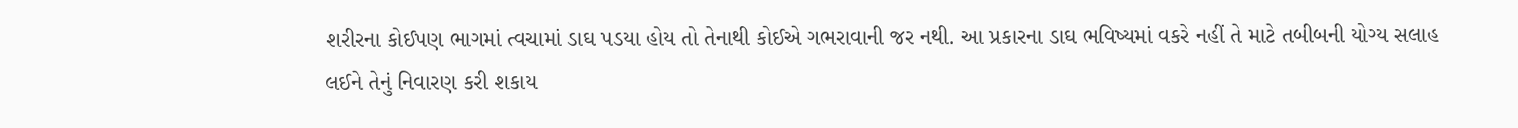શરીરના કોઈપણ ભાગમાં ત્વચામાં ડાઘ પડયા હોય તો તેનાથી કોઈએ ગભરાવાની જર નથી. આ પ્રકારના ડાઘ ભવિષ્યમાં વકરે નહીં તે માટે તબીબની યોગ્ય સલાહ લઈને તેનું નિવારણ કરી શકાય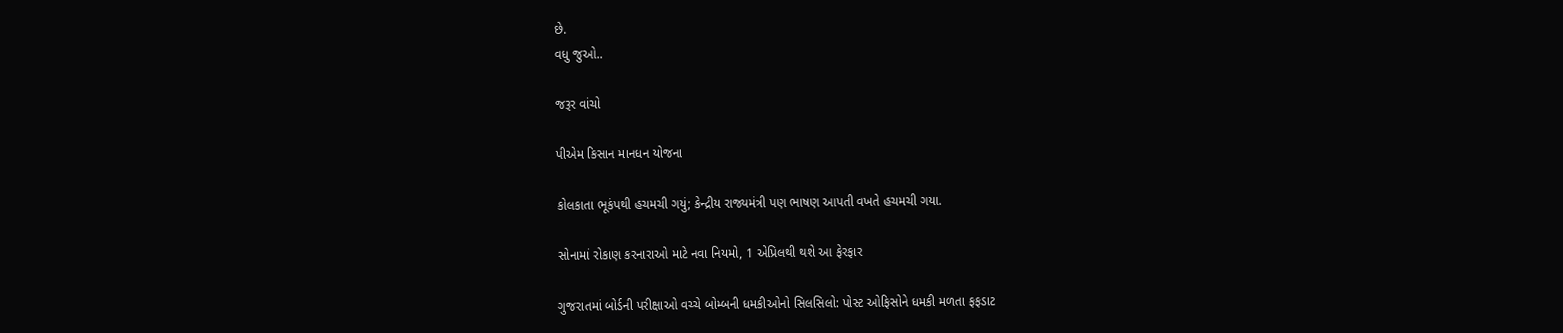છે.
વધુ જુઓ..

જરૂર વાંચો

પીએમ કિસાન માનધન યોજના

કોલકાતા ભૂકંપથી હચમચી ગયું; કેન્દ્રીય રાજ્યમંત્રી પણ ભાષણ આપતી વખતે હચમચી ગયા.

સોનામાં રોકાણ કરનારાઓ માટે નવા નિયમો, 1 એપ્રિલથી થશે આ ફેરફાર

ગુજરાતમાં બોર્ડની પરીક્ષાઓ વચ્ચે બોમ્બની ધમકીઓનો સિલસિલો: પોસ્ટ ઓફિસોને ધમકી મળતા ફફડાટ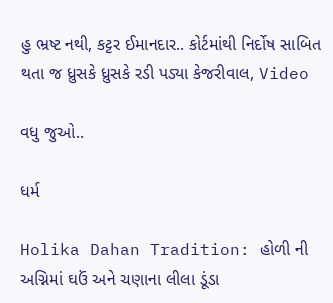હુ ભ્રષ્ટ નથી, કટ્ટર ઈમાનદાર.. કોર્ટમાંથી નિર્દોષ સાબિત થતા જ ધ્રુસકે ધ્રુસકે રડી પડ્યા કેજરીવાલ, Video

વધુ જુઓ..

ધર્મ

Holika Dahan Tradition: હોળી ની અગ્નિમાં ઘઉં અને ચણાના લીલા ડૂંડા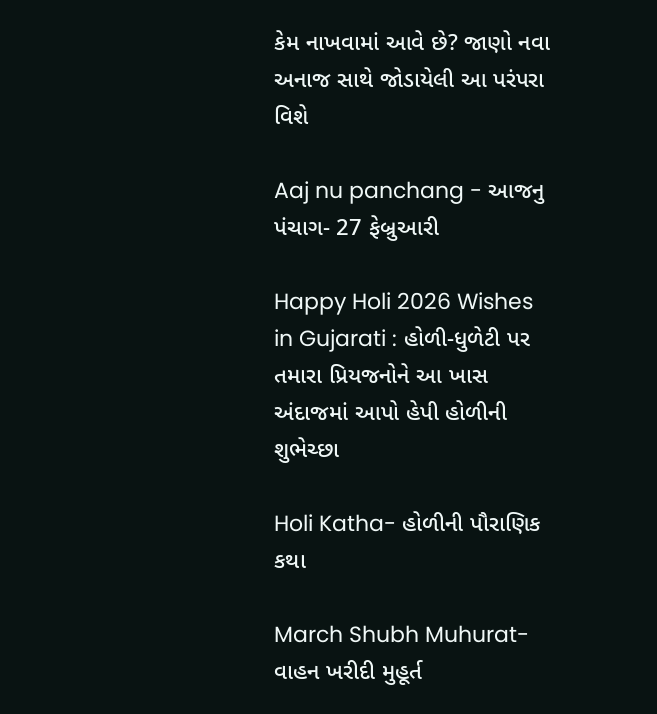કેમ નાખવામાં આવે છે? જાણો નવા અનાજ સાથે જોડાયેલી આ પરંપરા વિશે

Aaj nu panchang - આજનુ પંચાગ- 27 ફેબ્રુઆરી

Happy Holi 2026 Wishes in Gujarati : હોળી-ધુળેટી પર તમારા પ્રિયજનોને આ ખાસ અંદાજમાં આપો હેપી હોળીની શુભેચ્છા

Holi Katha- હોળીની પૌરાણિક કથા

March Shubh Muhurat- વાહન ખરીદી મુહૂર્ત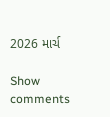2026 માર્ચ

Show comments